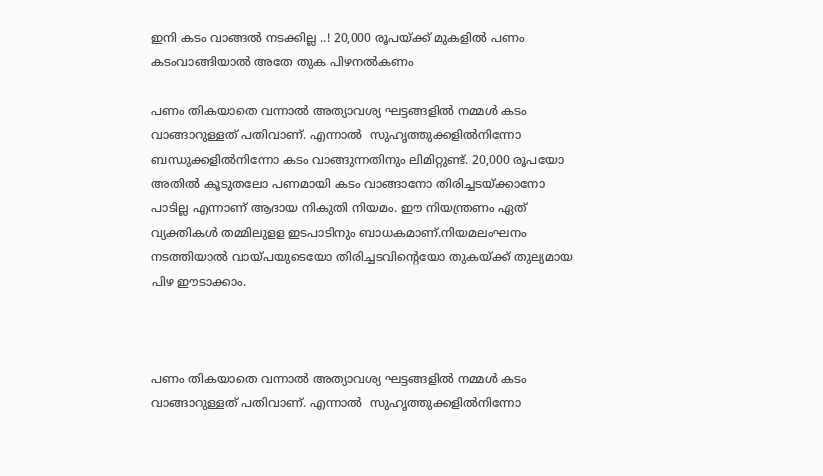ഇനി കടം വാങ്ങൽ നടക്കില്ല ..! 20,000 രൂപയ്ക്ക് മുകളില്‍ പണം കടംവാങ്ങിയാല്‍ അതേ തുക പിഴനല്‍കണം

പണം തികയാതെ വന്നാൽ അത്യാവശ്യ ഘട്ടങ്ങളിൽ നമ്മൾ കടം വാങ്ങാറുള്ളത് പതിവാണ്. എന്നാൽ  സുഹൃത്തുക്കളില്‍നിന്നോ ബന്ധുക്കളില്‍നിന്നോ കടം വാങ്ങുന്നതിനും ലിമിറ്റുണ്ട്. 20,000 രൂപയോ അതില്‍ കൂടുതലോ പണമായി കടം വാങ്ങാനോ തിരിച്ചടയ്ക്കാനോ പാടില്ല എന്നാണ് ആദായ നികുതി നിയമം. ഈ നിയന്ത്രണം ഏത് വ്യക്തികള്‍ തമ്മിലുളള ഇടപാടിനും ബാധകമാണ്.നിയമലംഘനം നടത്തിയാല്‍ വായ്പയുടെയോ തിരിച്ചടവിന്റെയോ തുകയ്ക്ക് തുല്യമായ പിഴ ഈടാക്കാം.



പണം തികയാതെ വന്നാൽ അത്യാവശ്യ ഘട്ടങ്ങളിൽ നമ്മൾ കടം വാങ്ങാറുള്ളത് പതിവാണ്. എന്നാൽ  സുഹൃത്തുക്കളില്‍നിന്നോ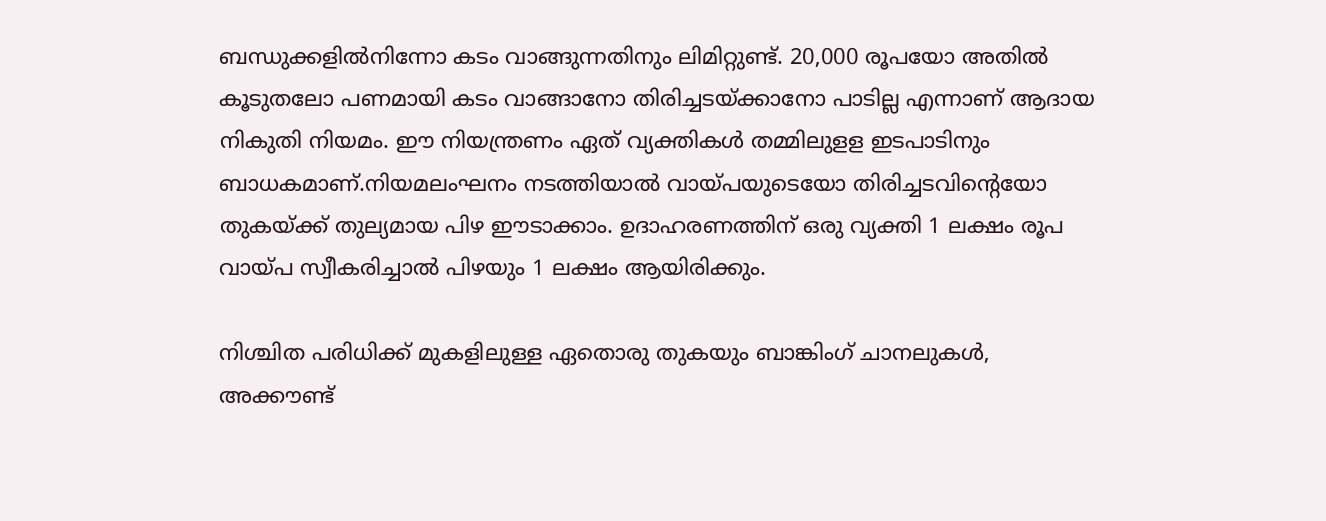ബന്ധുക്കളില്‍നിന്നോ കടം വാങ്ങുന്നതിനും ലിമിറ്റുണ്ട്. 20,000 രൂപയോ അതില്‍ കൂടുതലോ പണമായി കടം വാങ്ങാനോ തിരിച്ചടയ്ക്കാനോ പാടില്ല എന്നാണ് ആദായ നികുതി നിയമം. ഈ നിയന്ത്രണം ഏത് വ്യക്തികള്‍ തമ്മിലുളള ഇടപാടിനും ബാധകമാണ്.നിയമലംഘനം നടത്തിയാല്‍ വായ്പയുടെയോ തിരിച്ചടവിന്റെയോ തുകയ്ക്ക് തുല്യമായ പിഴ ഈടാക്കാം. ഉദാഹരണത്തിന് ഒരു വ്യക്തി 1 ലക്ഷം രൂപ വായ്പ സ്വീകരിച്ചാല്‍ പിഴയും 1 ലക്ഷം ആയിരിക്കും.

നിശ്ചിത പരിധിക്ക് മുകളിലുള്ള ഏതൊരു തുകയും ബാങ്കിംഗ് ചാനലുകള്‍, അക്കൗണ്ട്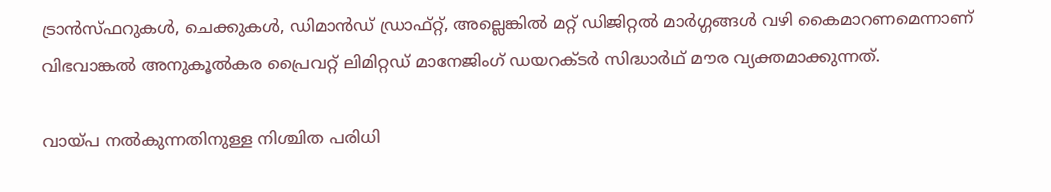ട്രാന്‍സ്ഫറുകള്‍, ചെക്കുകള്‍, ഡിമാന്‍ഡ് ഡ്രാഫ്റ്റ്, അല്ലെങ്കില്‍ മറ്റ് ഡിജിറ്റല്‍ മാര്‍ഗ്ഗങ്ങള്‍ വഴി കൈമാറണമെന്നാണ് വിഭവാങ്കല്‍ അനുകൂല്‍കര പ്രൈവറ്റ് ലിമിറ്റഡ് മാനേജിംഗ് ഡയറക്ടര്‍ സിദ്ധാര്‍ഥ് മൗര വ്യക്തമാക്കുന്നത്.

വായ്പ നല്‍കുന്നതിനുള്ള നിശ്ചിത പരിധി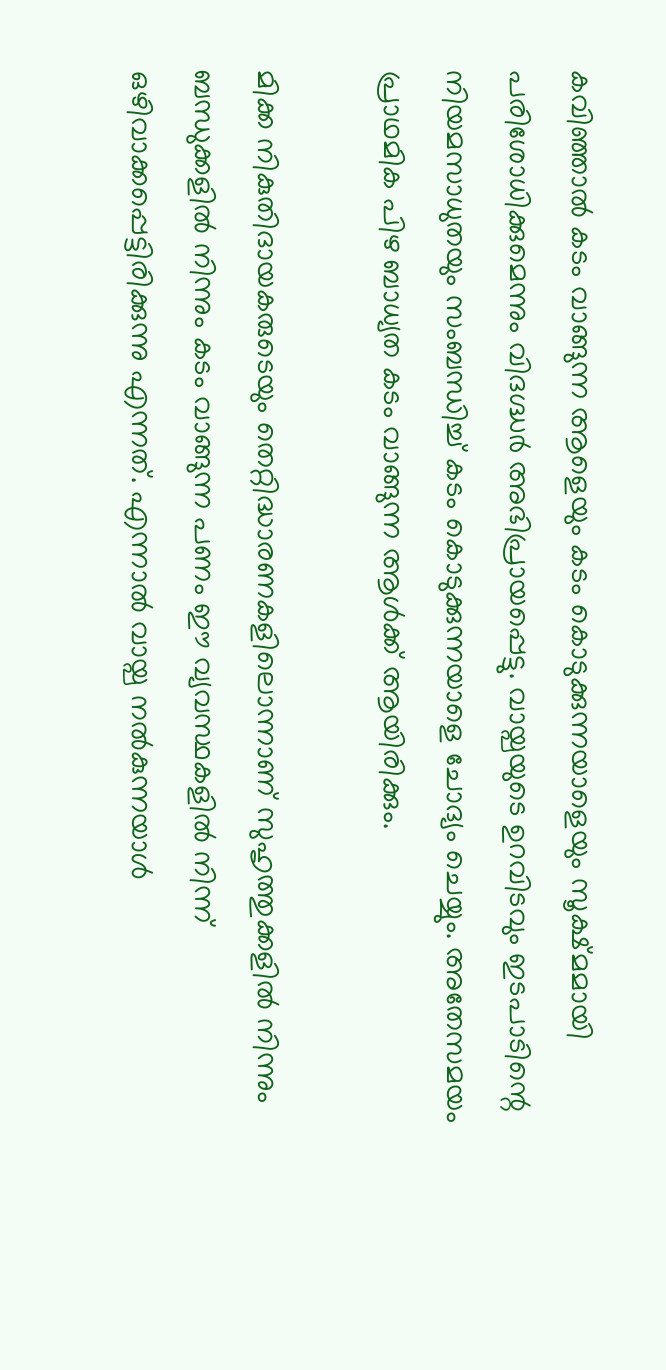കവിഞ്ഞാല്‍ കടം വാങ്ങുന്ന ആളെയും കടം കൊടുക്കുന്നയാളെയും സൂക്ഷ്മമായി പരിശോധിക്കുമെന്നും വിദഗ്ദ്ധര്‍ അഭിപ്രായപ്പെട്ടു. വായ്പയുടെ ഉറവിടവും ഇടപാടിന്റെ നിയമസാധുതയും സംബന്ധിച്ച് കടം കൊടുക്കുന്നയാളെ ചോദ്യം ചെയ്യും. അതേസമയം പ്രാഥമിക പിഴ ബാധ്യത കടം വാങ്ങുന്ന ആള്‍ക്ക് ആയിരിക്കും.

മിക്ക നികുതിദായകരുടെയും തെറ്റിദ്ധാരണകളിലൊന്നാണ് സുഹൃത്തുക്കളില്‍ നിന്നും ബന്ധുക്കളില്‍ നിന്നും കടം വാങ്ങുന്ന പണം ഈ വ്യവസ്ഥകളില്‍ നിന്ന് ഒഴിവാക്കപ്പെട്ടിരിക്കുന്നു എന്നത്. എന്നാല്‍ വായ്പ നല്‍കുന്നയാള്‍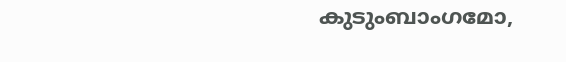കുടുംബാംഗമോ,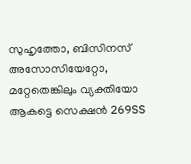സുഹൃത്തോ, ബിസിനസ് അസോസിയേറ്റോ, മറ്റേതെങ്കിലും വ്യക്തിയോ ആകട്ടെ സെക്ഷന്‍ 269SS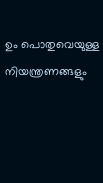ഉം പൊതുവെയുള്ള നിയന്ത്രണങ്ങളും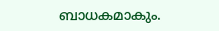ബാധകമാകും.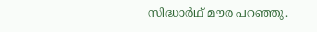സിദ്ധാര്‍ഥ് മൗര പറഞ്ഞു.